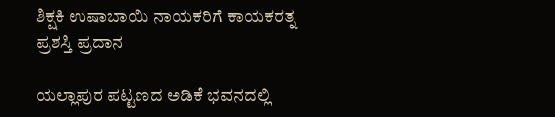ಶಿಕ್ಷಕಿ ಉಷಾಬಾಯಿ ನಾಯಕರಿಗೆ ಕಾಯಕರತ್ನ ಪ್ರಶಸ್ತಿ ಪ್ರದಾನ

ಯಲ್ಲಾಪುರ ಪಟ್ಟಣದ ಅಡಿಕೆ ಭವನದಲ್ಲಿ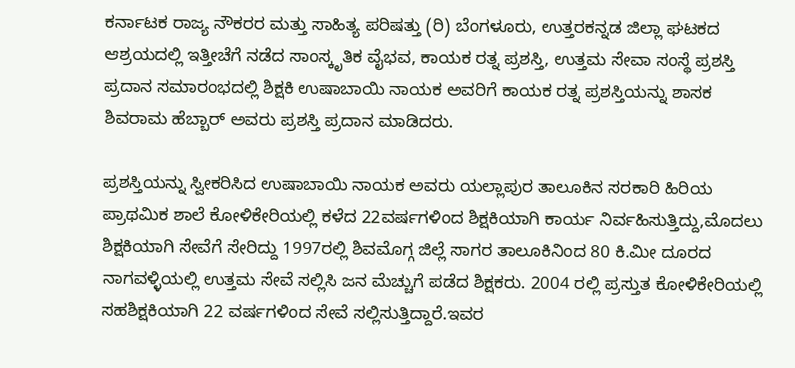ಕರ್ನಾಟಕ ರಾಜ್ಯ ನೌಕರರ ಮತ್ತು ಸಾಹಿತ್ಯ ಪರಿಷತ್ತು (ರಿ) ಬೆಂಗಳೂರು, ಉತ್ತರಕನ್ನಡ ಜಿಲ್ಲಾ ಘಟಕದ ಆಶ್ರಯದಲ್ಲಿ ಇತ್ತೀಚೆಗೆ ನಡೆದ ಸಾಂಸ್ಕೃತಿಕ ವೈಭವ, ಕಾಯಕ ರತ್ನ ಪ್ರಶಸ್ತಿ, ಉತ್ತಮ ಸೇವಾ ಸಂಸ್ಥೆ ಪ್ರಶಸ್ತಿ ಪ್ರದಾನ ಸಮಾರಂಭದಲ್ಲಿ ಶಿಕ್ಷಕಿ ಉಷಾಬಾಯಿ ನಾಯಕ ಅವರಿಗೆ ಕಾಯಕ ರತ್ನ ಪ್ರಶಸ್ತಿಯನ್ನು ಶಾಸಕ ಶಿವರಾಮ ಹೆಬ್ಬಾರ್ ಅವರು ಪ್ರಶಸ್ತಿ ಪ್ರದಾನ ಮಾಡಿದರು.

ಪ್ರಶಸ್ತಿಯನ್ನು ಸ್ವೀಕರಿಸಿದ ಉಷಾಬಾಯಿ ನಾಯಕ ಅವರು ಯಲ್ಲಾಪುರ ತಾಲೂಕಿನ ಸರಕಾರಿ ಹಿರಿಯ ಪ್ರಾಥಮಿಕ ಶಾಲೆ ಕೋಳಿಕೇರಿಯಲ್ಲಿ ಕಳೆದ 22ವರ್ಷಗಳಿಂದ ಶಿಕ್ಷಕಿಯಾಗಿ ಕಾರ್ಯ ನಿರ್ವಹಿಸುತ್ತಿದ್ದು,ಮೊದಲು ಶಿಕ್ಷಕಿಯಾಗಿ ಸೇವೆಗೆ ಸೇರಿದ್ದು 1997ರಲ್ಲಿ ಶಿವಮೊಗ್ಗ ಜಿಲ್ಲೆ ಸಾಗರ ತಾಲೂಕಿನಿಂದ 80 ಕಿ.ಮೀ ದೂರದ ನಾಗವಳ್ಳಿಯಲ್ಲಿ ಉತ್ತಮ ಸೇವೆ ಸಲ್ಲಿಸಿ ಜನ ಮೆಚ್ಚುಗೆ ಪಡೆದ ಶಿಕ್ಷಕರು. 2004 ರಲ್ಲಿ ಪ್ರಸ್ತುತ ಕೋಳಿಕೇರಿಯಲ್ಲಿ ಸಹಶಿಕ್ಷಕಿಯಾಗಿ 22 ವರ್ಷಗಳಿಂದ ಸೇವೆ ಸಲ್ಲಿಸುತ್ತಿದ್ದಾರೆ.ಇವರ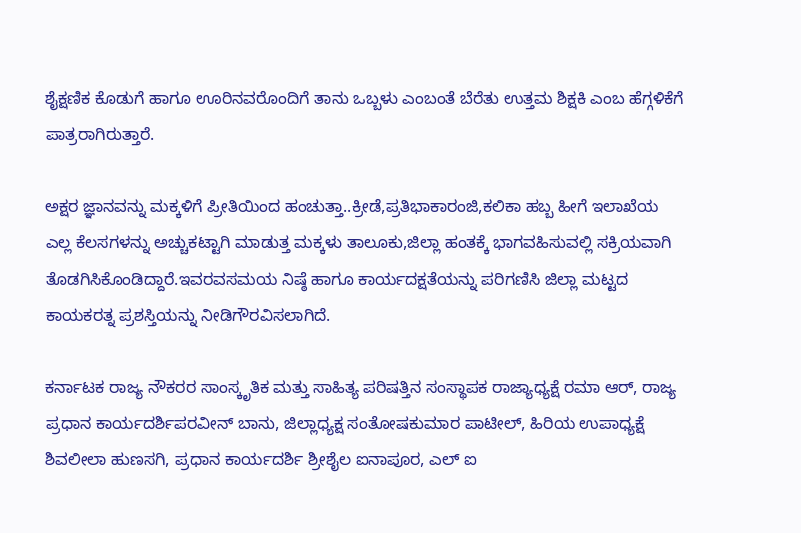ಶೈಕ್ಷಣಿಕ ಕೊಡುಗೆ ಹಾಗೂ ಊರಿನವರೊಂದಿಗೆ ತಾನು ಒಬ್ಬಳು ಎಂಬಂತೆ ಬೆರೆತು ಉತ್ತಮ ಶಿಕ್ಷಕಿ ಎಂಬ ಹೆಗ್ಗಳಿಕೆಗೆ ಪಾತ್ರರಾಗಿರುತ್ತಾರೆ.

ಅಕ್ಷರ ಜ್ಞಾನವನ್ನು ಮಕ್ಕಳಿಗೆ ಪ್ರೀತಿಯಿಂದ ಹಂಚುತ್ತಾ..ಕ್ರೀಡೆ,ಪ್ರತಿಭಾಕಾರಂಜಿ,ಕಲಿಕಾ ಹಬ್ಬ ಹೀಗೆ ಇಲಾಖೆಯ ಎಲ್ಲ ಕೆಲಸಗಳನ್ನು ಅಚ್ಚುಕಟ್ಟಾಗಿ ಮಾಡುತ್ತ ಮಕ್ಕಳು ತಾಲೂಕು,ಜಿಲ್ಲಾ ಹಂತಕ್ಕೆ ಭಾಗವಹಿಸುವಲ್ಲಿ ಸಕ್ರಿಯವಾಗಿ ತೊಡಗಿಸಿಕೊಂಡಿದ್ದಾರೆ.ಇವರವಸಮಯ ನಿಷ್ಠೆ ಹಾಗೂ ಕಾರ್ಯದಕ್ಷತೆಯನ್ನು ಪರಿಗಣಿಸಿ ಜಿಲ್ಲಾ ಮಟ್ಟದ ಕಾಯಕರತ್ನ ಪ್ರಶಸ್ತಿಯನ್ನು ನೀಡಿಗೌರವಿಸಲಾಗಿದೆ.

ಕರ್ನಾಟಕ ರಾಜ್ಯ ನೌಕರರ ಸಾಂಸ್ಕೃತಿಕ ಮತ್ತು ಸಾಹಿತ್ಯ ಪರಿಷತ್ತಿನ ಸಂಸ್ಥಾಪಕ ರಾಜ್ಯಾಧ್ಯಕ್ಷೆ ರಮಾ ಆರ್, ರಾಜ್ಯ ಪ್ರಧಾನ ಕಾರ್ಯದರ್ಶಿಪರವೀನ್ ಬಾನು, ಜಿಲ್ಲಾಧ್ಯಕ್ಷ ಸಂತೋಷಕುಮಾರ ಪಾಟೀಲ್, ಹಿರಿಯ ಉಪಾಧ್ಯಕ್ಷೆ ಶಿವಲೀಲಾ ಹುಣಸಗಿ, ಪ್ರಧಾನ ಕಾರ್ಯದರ್ಶಿ ಶ್ರೀಶೈಲ ಐನಾಪೂರ, ಎಲ್ ಐ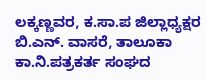ಲಕ್ಕಣ್ಣವರ, ಕ.ಸಾ.ಪ ಜಿಲ್ಲಾಧ್ಯಕ್ಷರ ಬಿ.ಎನ್. ವಾಸರೆ, ತಾಲೂಕಾ ಕಾ.ನಿ.ಪತ್ರಕರ್ತ ಸಂಘದ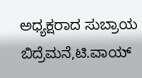ಅಧ್ಯಕ್ಷರಾದ ಸುಬ್ರಾಯ ಬಿದ್ರೆಮನೆ,ಟಿ.ವಾಯ್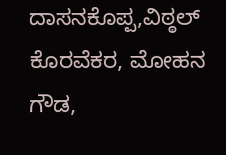ದಾಸನಕೊಪ್ಪ,ವಿಠ್ಠಲ್ ಕೊರವೆಕರ, ಮೋಹನ ಗೌಡ,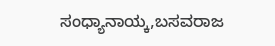ಸಂಧ್ಯಾನಾಯ್ಕ,ಬಸವರಾಜ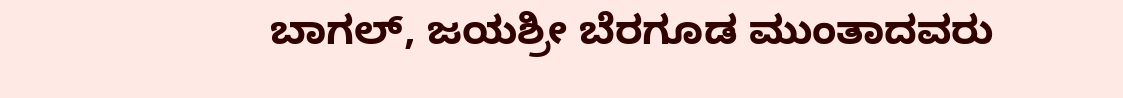ಬಾಗಲ್, ಜಯಶ್ರೀ ಬೆರಗೂಡ ಮುಂತಾದವರು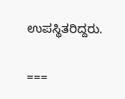ಉಪಸ್ಥಿತರಿದ್ದರು.

===